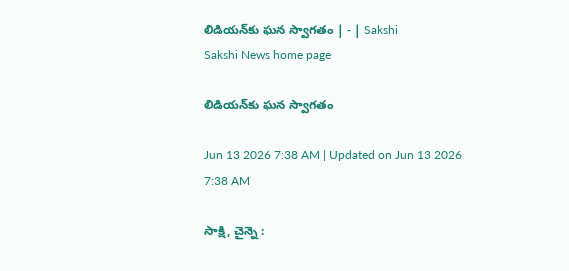లిడియన్‌కు ఘన స్వాగతం | - | Sakshi
Sakshi News home page

లిడియన్‌కు ఘన స్వాగతం

Jun 13 2026 7:38 AM | Updated on Jun 13 2026 7:38 AM

సాక్షి, చైన్నె :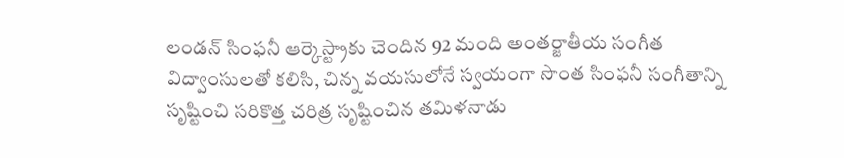లండన్‌ సింఫనీ ఆర్కెస్ట్రాకు చెందిన 92 మంది అంతర్జాతీయ సంగీత విద్వాంసులతో కలిసి, చిన్న వయసులోనే స్వయంగా సొంత సింఫనీ సంగీతాన్ని సృష్టించి సరికొత్త చరిత్ర సృష్టించిన తమిళనాడు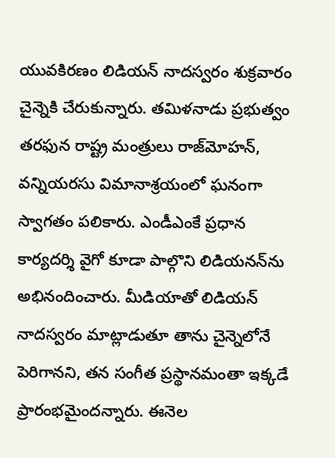యువకిరణం లిడియన్‌ నాదస్వరం శుక్రవారం చైన్నెకి చేరుకున్నారు. తమిళనాడు ప్రభుత్వం తరఫున రాష్ట్ర మంత్రులు రాజ్‌మోహన్‌, వన్నియరసు విమానాశ్రయంలో ఘనంగా స్వాగతం పలికారు. ఎండీఎంకే ప్రధాన కార్యదర్శి వైగో కూడా పాల్గొని లిడియనన్‌ను అభినందించారు. మీడియాతో లిడియన్‌ నాదస్వరం మాట్లాడుతూ తాను చైన్నెలోనే పెరిగానని, తన సంగీత ప్రస్థానమంతా ఇక్కడే ప్రారంభమైందన్నారు. ఈనెల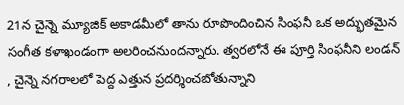21న చైన్నె మ్యూజిక్‌ అకాడమీలో తాను రూపొందించిన సింఫనీ ఒక అద్భుతమైన సంగీత కళాఖండంగా అలరించనుందన్నారు. త్వరలోనే ఈ పూర్తి సింఫనీని లండన్‌ , చైన్నె నగరాలలో పెద్ద ఎత్తున ప్రదర్శించబోతున్నాని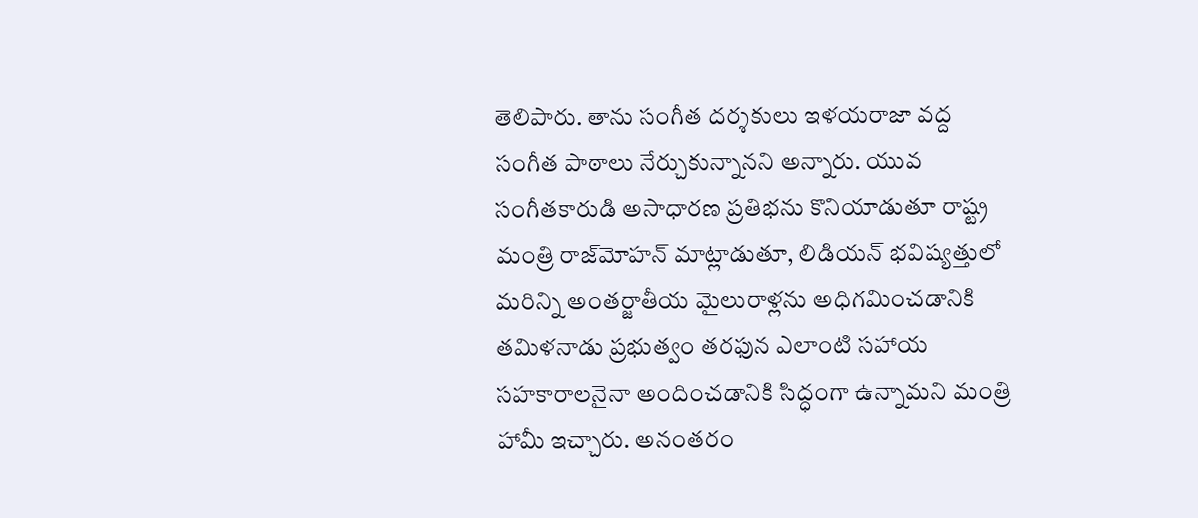తెలిపారు. తాను సంగీత దర్శకులు ఇళయరాజా వద్ద సంగీత పాఠాలు నేర్చుకున్నానని అన్నారు. యువ సంగీతకారుడి అసాధారణ ప్రతిభను కొనియాడుతూ రాష్ట్ర మంత్రి రాజ్‌మోహన్‌ మాట్లాడుతూ, లిడియన్‌ భవిష్యత్తులో మరిన్ని అంతర్జాతీయ మైలురాళ్లను అధిగమించడానికి తమిళనాడు ప్రభుత్వం తరఫున ఎలాంటి సహాయ సహకారాలనైనా అందించడానికి సిద్ధంగా ఉన్నామని మంత్రి హామీ ఇచ్చారు. అనంతరం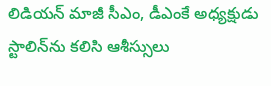లిడియన్‌ మాజీ సీఎం, డీఎంకే అధ్యక్షుడు స్టాలిన్‌ను కలిసి ఆశీస్సులు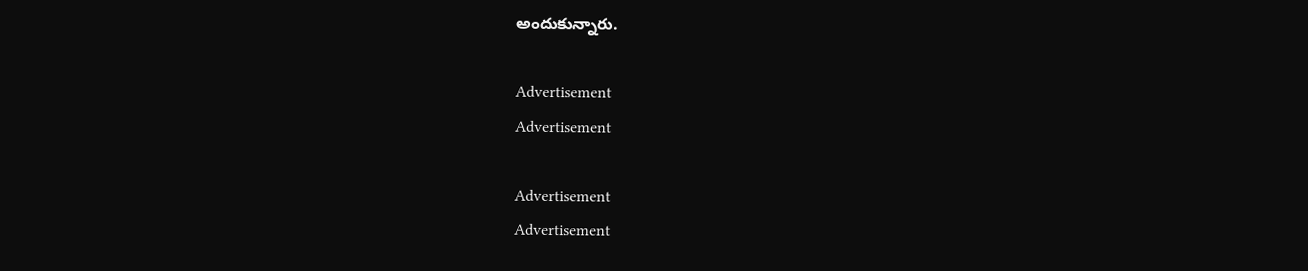అందుకున్నారు.

Advertisement
Advertisement

Advertisement
Advertisement